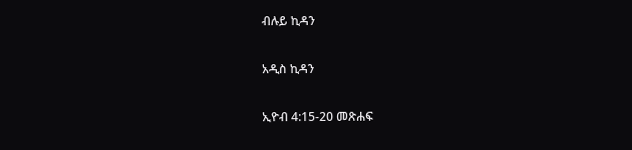ብሉይ ኪዳን

አዲስ ኪዳን

ኢዮብ 4:15-20 መጽሐፍ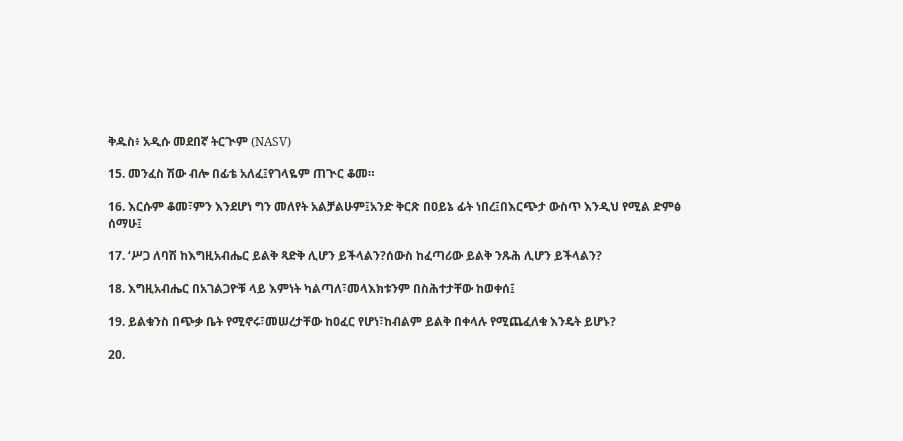ቅዱስ፥ አዲሱ መደበኛ ትርጒም (NASV)

15. መንፈስ ሽው ብሎ በፊቴ አለፈ፤የገላዬም ጠጒር ቆመ።

16. እርሱም ቆመ፣ምን እንደሆነ ግን መለየት አልቻልሁም፤አንድ ቅርጽ በዐይኔ ፊት ነበረ፤በእርጭታ ውስጥ እንዲህ የሚል ድምፅ ሰማሁ፤

17. ‘ሥጋ ለባሽ ከእግዚአብሔር ይልቅ ጻድቅ ሊሆን ይችላልን?ሰውስ ከፈጣሪው ይልቅ ንጹሕ ሊሆን ይችላልን?

18. እግዚአብሔር በአገልጋዮቹ ላይ እምነት ካልጣለ፣መላእክቱንም በስሕተታቸው ከወቀሰ፤

19. ይልቁንስ በጭቃ ቤት የሚኖሩ፣መሠረታቸው ከዐፈር የሆነ፣ከብልም ይልቅ በቀላሉ የሚጨፈለቁ እንዴት ይሆኑ?

20.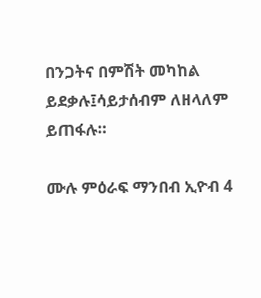በንጋትና በምሽት መካከል ይደቃሉ፤ሳይታሰብም ለዘላለም ይጠፋሉ።

ሙሉ ምዕራፍ ማንበብ ኢዮብ 4